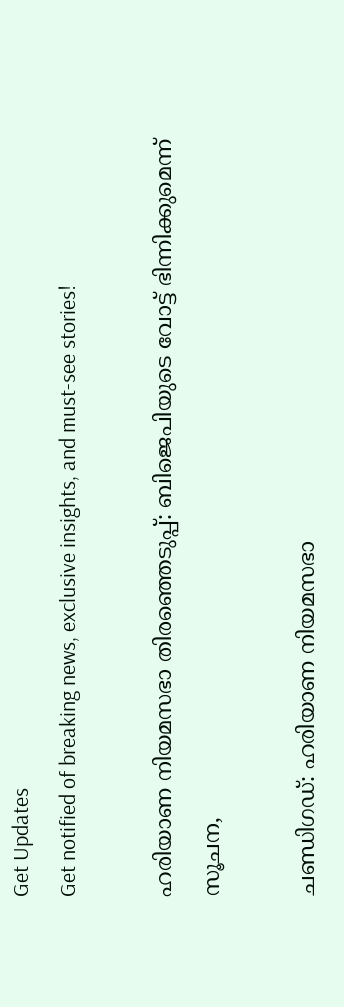Get Updates
Get notified of breaking news, exclusive insights, and must-see stories!

ഹരിയാണ നിയമസഭാ തിരഞ്ഞെടുപ്പ്: ബിജെപിയുടെ വോട്ട് ഭിന്നിക്കുമെന്ന് സൂചന,

ചണ്ഡിഗഡ്: ഹരിയാണ നിയമസഭാ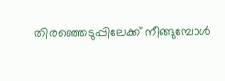തിര‍ഞ്ഞെടുപ്പിലേക്ക് നീങ്ങുമ്പോള്‍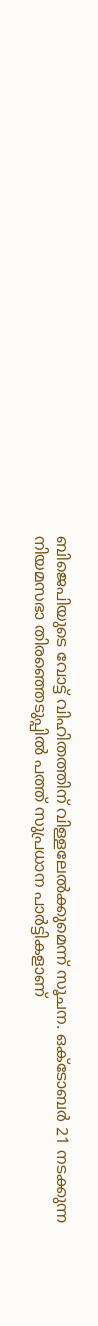ബിജെപിയുടെ വോട്ട് വിഹിതത്തിന് വിള്ളലേല്‍ക്കുമെന്ന് സൂചന. ഒക്ടോബര്‍ 21 നടക്കുന്ന നിയമസഭാ തിരഞ്ഞെടുപ്പില്‍ പത്ത് സുപ്രധാന പാര്‍ട്ടികളാണ്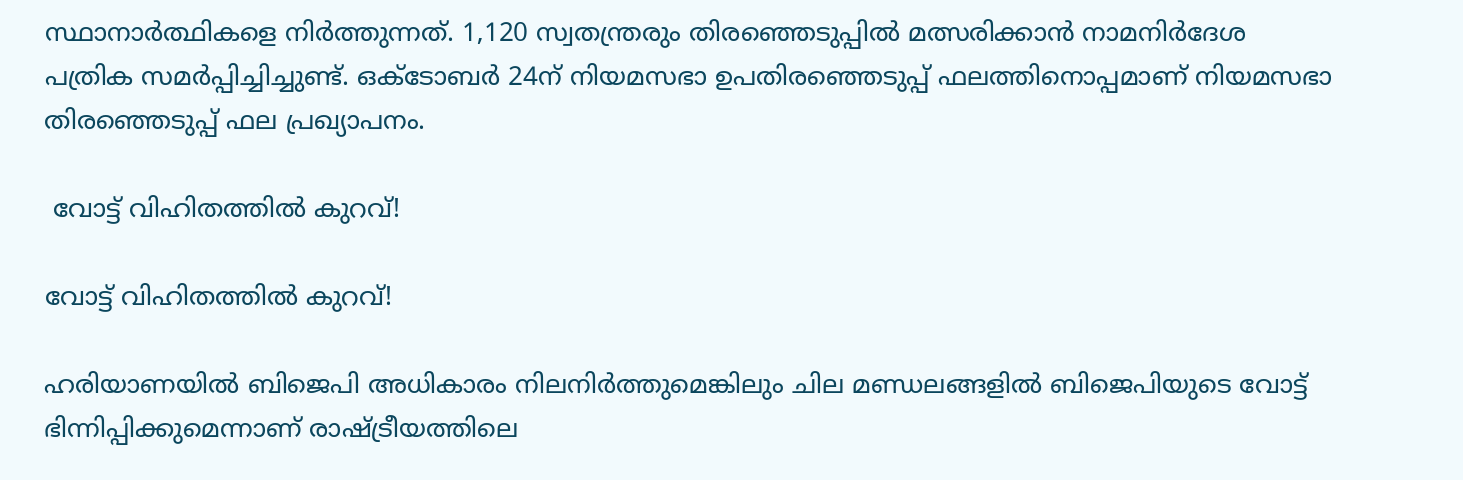സ്ഥാനാര്‍ത്ഥികളെ നിര്‍ത്തുന്നത്. 1,120 സ്വതന്ത്രരും തിരഞ്ഞെടുപ്പില്‍ മത്സരിക്കാന്‍ നാമനിര്‍ദേശ പത്രിക സമര്‍പ്പിച്ചിച്ചുണ്ട്. ഒക്ടോബര്‍ 24ന് നിയമസഭാ ഉപതിരഞ്ഞെടുപ്പ് ഫലത്തിനൊപ്പമാണ് നിയമസഭാ തിരഞ്ഞെടുപ്പ് ഫല പ്രഖ്യാപനം.

 വോട്ട് വിഹിതത്തില്‍ കുറവ്!

വോട്ട് വിഹിതത്തില്‍ കുറവ്!

ഹരിയാണയില്‍ ബിജെപി അധികാരം നിലനിര്‍ത്തുമെങ്കിലും ചില മണ്ഡലങ്ങളില്‍ ബിജെപിയുടെ വോട്ട് ഭിന്നിപ്പിക്കുമെന്നാണ് രാഷ്ട്രീയത്തിലെ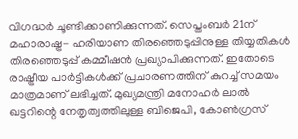വിഗദ്ധര്‍ ചൂണ്ടിക്കാണിക്കുന്നത്. സെപ്തംബര്‍ 21ന് മഹാരാഷ്ട്ര- ഹരിയാണ തിരഞ്ഞെടുപ്പിനുള്ള തിയ്യതികള്‍ തിര‍ഞ്ഞെടുപ്പ് കമ്മീഷന്‍ പ്രഖ്യാപിക്കുന്നത്. ഇതോടെ രാഷ്ട്രീയ പാര്‍ട്ടികള്‍ക്ക് പ്രചാരണത്തിന് കുറച്ച് സമയം മാത്രമാണ് ലഭിച്ചത്. മുഖ്യമന്ത്രി മനോഹര്‍ ലാല്‍ ഖട്ടറിന്റെ നേതൃത്വത്തിലുള്ള ബിജെപി, കോണ്‍ഗ്രസ്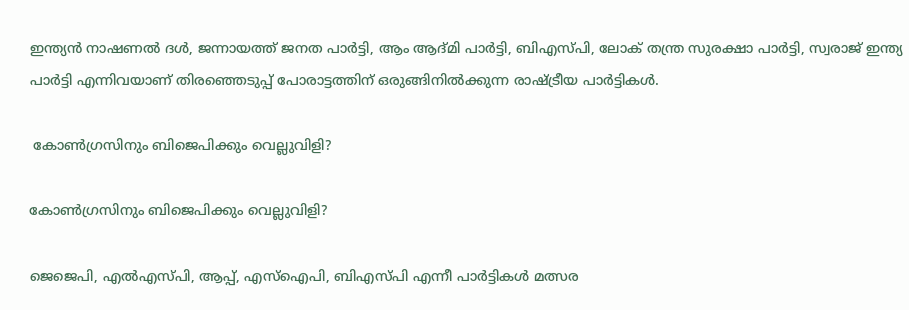ഇന്ത്യന്‍ നാഷണല്‍ ദള്‍, ജന്നായത്ത് ജനത പാര്‍ട്ടി, ആം ആദ്മി പാര്‍ട്ടി, ബിഎസ്പി, ലോക് തന്ത്ര സുരക്ഷാ പാര്‍ട്ടി, സ്വരാജ് ഇന്ത്യ പാര്‍ട്ടി എന്നിവയാണ് തിരഞ്ഞെടുപ്പ് പോരാട്ടത്തിന് ഒരുങ്ങിനില്‍ക്കുന്ന രാഷ്ട്രീയ പാര്‍ട്ടികള്‍.

 കോണ്‍ഗ്രസിനും ബിജെപിക്കും വെല്ലുവിളി?

കോണ്‍ഗ്രസിനും ബിജെപിക്കും വെല്ലുവിളി?

ജെജെപി, എല്‍എസ്പി, ആപ്പ്, എസ്ഐപി, ബിഎസ്പി എന്നീ പാര്‍ട്ടികള്‍ മത്സര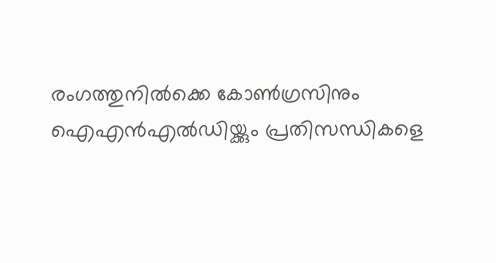രംഗത്തുനില്‍ക്കെ കോണ്‍ഗ്രസിനും ഐഎന്‍എല്‍ഡിയ്ക്കും പ്രതിസന്ധികളെ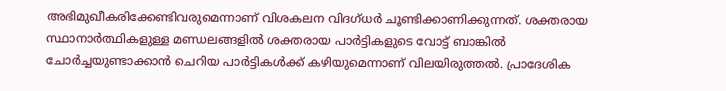അഭിമുഖീകരിക്കേണ്ടിവരുമെന്നാണ് വിശകലന വിദഗ്ധര്‍ ചൂണ്ടിക്കാണിക്കുന്നത്. ശക്തരായ സ്ഥാനാര്‍ത്ഥികളുള്ള മണ്ഡലങ്ങളില്‍ ശക്തരായ പാര്‍ട്ടികളുടെ വോട്ട് ബാങ്കില്‍ ചോര്‍ച്ചയുണ്ടാക്കാന്‍ ചെറിയ പാര്‍ട്ടികള്‍ക്ക് കഴിയുമെന്നാണ് വിലയിരുത്തല്‍. പ്രാദേശിക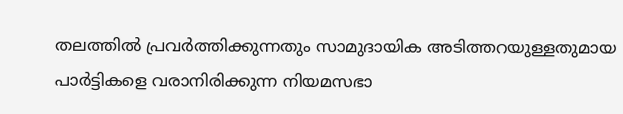തലത്തില്‍ പ്രവര്‍ത്തിക്കുന്നതും സാമുദായിക അടിത്തറയുള്ളതുമായ പാര്‍ട്ടികളെ വരാനിരിക്കുന്ന നിയമസഭാ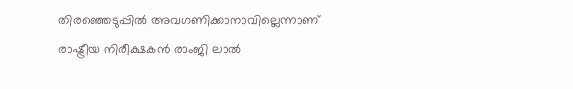തിരഞ്ഞെടുപ്പില്‍ അവഗണിക്കാനാവില്ലെന്നാണ് രാഷ്ട്രീയ നിരീക്ഷകന്‍ രാംജി ലാല്‍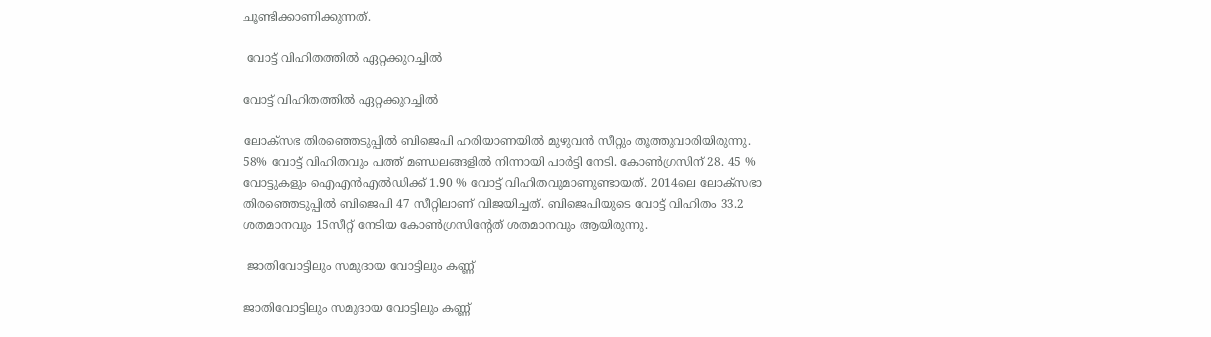ചൂണ്ടിക്കാണിക്കുന്നത്.

 വോട്ട് വിഹിതത്തില്‍ ഏറ്റക്കുറച്ചില്‍

വോട്ട് വിഹിതത്തില്‍ ഏറ്റക്കുറച്ചില്‍

ലോക്സഭ തിരഞ്ഞെടുപ്പില്‍ ബിജെപി ഹരിയാണയില്‍ മുഴുവന്‍ സീറ്റും തൂത്തുവാരിയിരുന്നു. 58% വോട്ട് വിഹിതവും പത്ത് മണ്ഡലങ്ങളില്‍ നിന്നായി പാര്‍ട്ടി നേടി. കോണ്‍ഗ്രസിന് 28. 45 % വോട്ടുകളും ഐഎന്‍എല്‍‍ഡിക്ക് 1.90 % വോട്ട് വിഹിതവുമാണുണ്ടായത്. 2014ലെ ലോക്സഭാ തിരഞ്ഞെടുപ്പില്‍ ബിജെപി 47 സീറ്റിലാണ് വിജയിച്ചത്. ബിജെപിയുടെ വോട്ട് വിഹിതം 33.2 ശതമാനവും 15സീറ്റ് നേടിയ കോണ്‍ഗ്രസിന്റേത് ശതമാനവും ആയിരുന്നു.

 ജാതിവോട്ടിലും സമുദായ വോട്ടിലും കണ്ണ്

ജാതിവോട്ടിലും സമുദായ വോട്ടിലും കണ്ണ്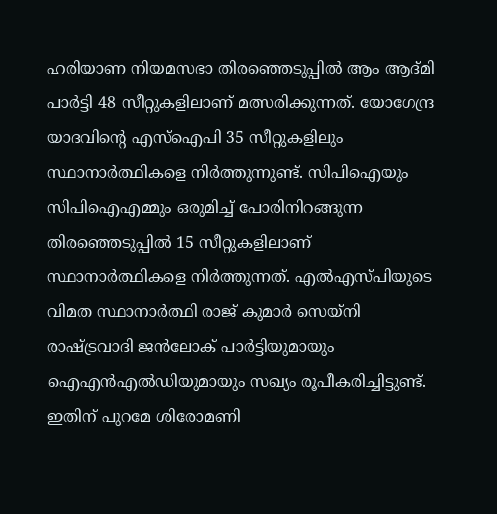ഹരിയാണ നിയമസഭാ തിരഞ്ഞെടുപ്പില്‍ ആം ആദ്മി പാര്‍ട്ടി 48 സീറ്റുകളിലാണ് മത്സരിക്കുന്നത്. യോഗേന്ദ്ര യാദവിന്റെ എസ്ഐപി 35 സീറ്റുകളിലും സ്ഥാനാര്‍ത്ഥികളെ നിര്‍ത്തുന്നുണ്ട്. സിപിഐയും സിപിഐഎമ്മും ഒരുമിച്ച് പോരിനിറങ്ങുന്ന തിര‍ഞ്ഞെടുപ്പില്‍ 15 സീറ്റുകളിലാണ് സ്ഥാനാര്‍ത്ഥികളെ നിര്‍ത്തുന്നത്. എല്‍എസ്പിയുടെ വിമത സ്ഥാനാര്‍ത്ഥി രാജ് കുമാര്‍ സെയ്നി രാഷ്ട്രവാദി ജന്‍ലോക് പാര്‍ട്ടിയുമായും ഐഎന്‍എല്‍‍ഡിയുമായും സഖ്യം രൂപീകരിച്ചിട്ടുണ്ട്. ഇതിന് പുറമേ ശിരോമണി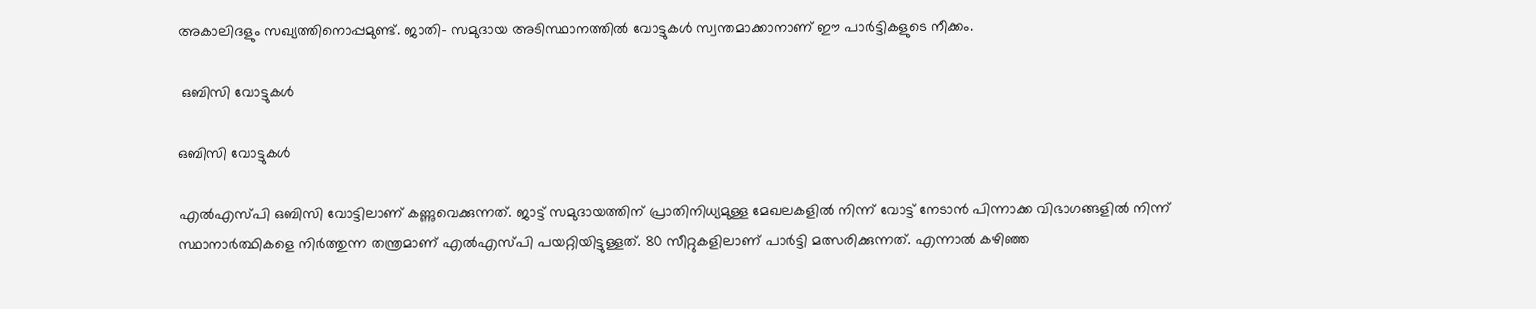അകാലിദളും സഖ്യത്തിനൊപ്പമുണ്ട്. ജാതി- സമുദായ അടിസ്ഥാനത്തില്‍ വോട്ടുകള്‍ സ്വന്തമാക്കാനാണ് ഈ പാര്‍ട്ടികളുടെ നീക്കം.

 ഒബിസി വോട്ടുകള്‍

ഒബിസി വോട്ടുകള്‍

എല്‍എസ്പി ഒബിസി വോട്ടിലാണ് കണ്ണുവെക്കുന്നത്. ജാട്ട് സമുദായത്തിന് പ്രാതിനിധ്യമുള്ള മേഖലകളില്‍ നിന്ന് വോട്ട് നേടാന്‍ പിന്നാക്ക വിഭാഗങ്ങളില്‍ നിന്ന് സ്ഥാനാര്‍ത്ഥികളെ നിര്‍ത്തുന്ന തന്ത്രമാണ് എല്‍എസ്പി പയറ്റിയിട്ടുള്ളത്. 80 സീറ്റുകളിലാണ് പാര്‍ട്ടി മത്സരിക്കുന്നത്. എന്നാല്‍ കഴിഞ്ഞ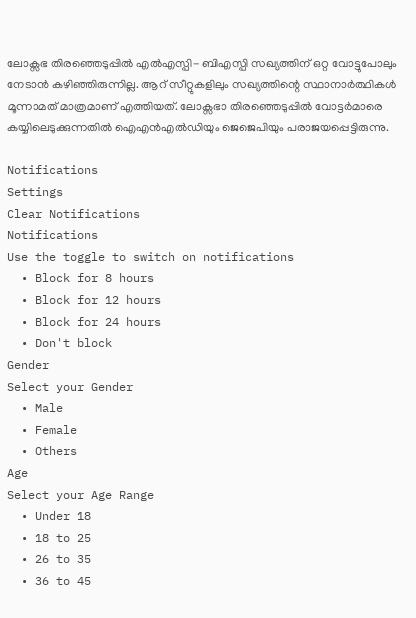ലോക്സഭ തിരഞ്ഞെടുപ്പില്‍ എല്‍എസ്പി- ബിഎസ്പി സഖ്യത്തിന് ഒറ്റ വോട്ടുപോലും നേടാന്‍ കഴിഞ്ഞിരുന്നില്ല. ആറ് സീറ്റുകളിലും സഖ്യത്തിന്റെ സ്ഥാനാര്‍ത്ഥികള്‍ മൂന്നാമത് മാത്രമാണ് എത്തിയത്. ലോക്സഭാ തിരഞ്ഞെടുപ്പില്‍ വോട്ടര്‍മാരെ കയ്യിലെടുക്കുന്നതില്‍ ഐഎന്‍എല്‍ഡിയും ജെജെപിയും പരാജയപ്പെട്ടിരുന്നു.

Notifications
Settings
Clear Notifications
Notifications
Use the toggle to switch on notifications
  • Block for 8 hours
  • Block for 12 hours
  • Block for 24 hours
  • Don't block
Gender
Select your Gender
  • Male
  • Female
  • Others
Age
Select your Age Range
  • Under 18
  • 18 to 25
  • 26 to 35
  • 36 to 45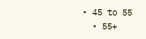• 45 to 55
  • 55+